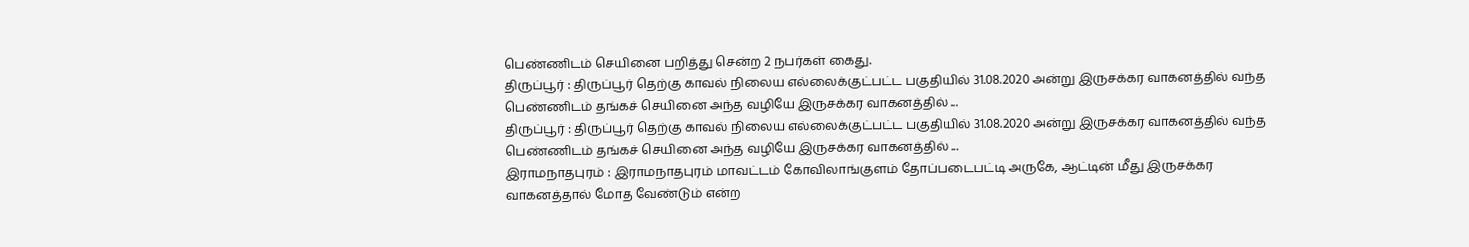பெண்ணிடம் செயினை பறித்து சென்ற 2 நபர்கள் கைது.
திருப்பூர் : திருப்பூர் தெற்கு காவல் நிலைய எல்லைக்குட்பட்ட பகுதியில் 31.08.2020 அன்று இருசக்கர வாகனத்தில் வந்த பெண்ணிடம் தங்கச் செயினை அந்த வழியே இருசக்கர வாகனத்தில் ...
திருப்பூர் : திருப்பூர் தெற்கு காவல் நிலைய எல்லைக்குட்பட்ட பகுதியில் 31.08.2020 அன்று இருசக்கர வாகனத்தில் வந்த பெண்ணிடம் தங்கச் செயினை அந்த வழியே இருசக்கர வாகனத்தில் ...
இராமநாதபுரம் : இராமநாதபுரம் மாவட்டம் கோவிலாங்குளம் தோப்படைபட்டி அருகே, ஆட்டின் மீது இருசக்கர வாகனத்தால் மோத வேண்டும் என்ற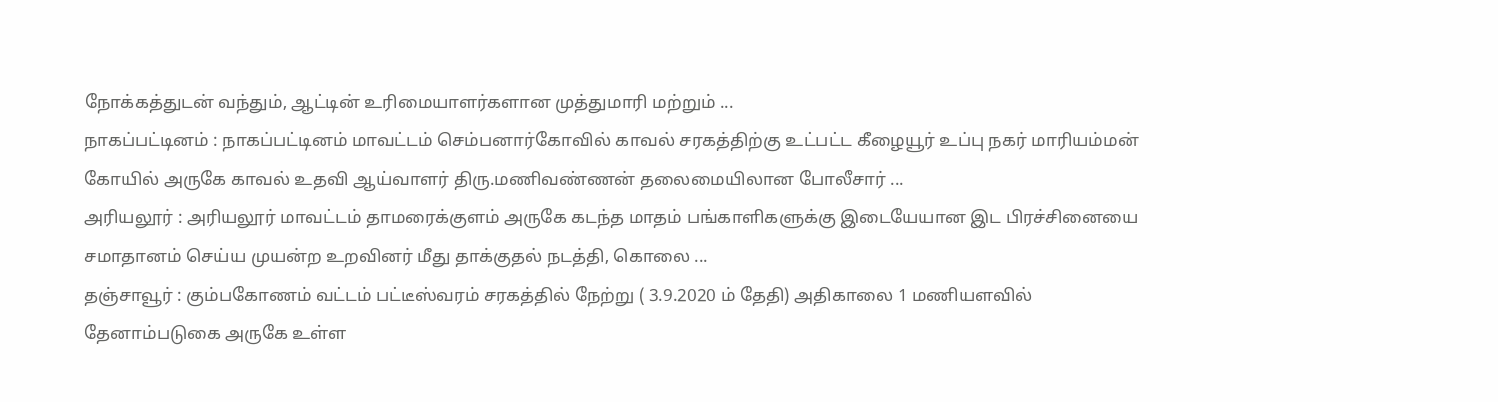நோக்கத்துடன் வந்தும், ஆட்டின் உரிமையாளர்களான முத்துமாரி மற்றும் ...
நாகப்பட்டினம் : நாகப்பட்டினம் மாவட்டம் செம்பனார்கோவில் காவல் சரகத்திற்கு உட்பட்ட கீழையூர் உப்பு நகர் மாரியம்மன் கோயில் அருகே காவல் உதவி ஆய்வாளர் திரு.மணிவண்ணன் தலைமையிலான போலீசார் ...
அரியலூர் : அரியலூர் மாவட்டம் தாமரைக்குளம் அருகே கடந்த மாதம் பங்காளிகளுக்கு இடையேயான இட பிரச்சினையை சமாதானம் செய்ய முயன்ற உறவினர் மீது தாக்குதல் நடத்தி, கொலை ...
தஞ்சாவூர் : கும்பகோணம் வட்டம் பட்டீஸ்வரம் சரகத்தில் நேற்று ( 3.9.2020 ம் தேதி) அதிகாலை 1 மணியளவில் தேனாம்படுகை அருகே உள்ள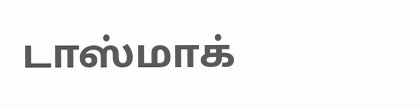டாஸ்மாக்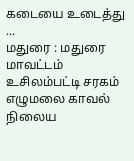கடையை உடைத்து ...
மதுரை : மதுரை மாவட்டம் உசிலம்பட்டி சரகம் எழுமலை காவல் நிலைய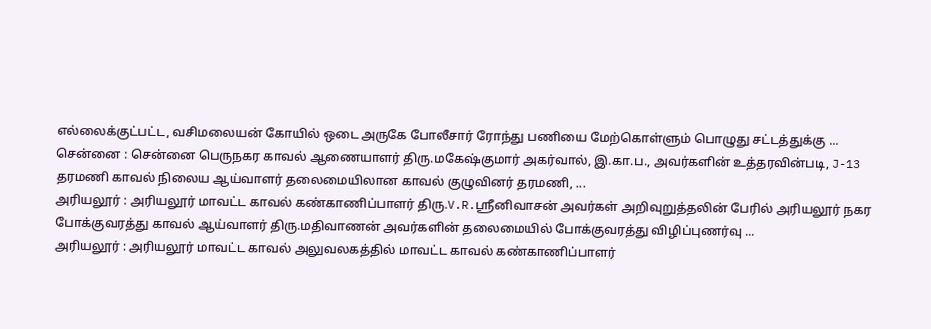எல்லைக்குட்பட்ட, வசிமலையன் கோயில் ஒடை அருகே போலீசார் ரோந்து பணியை மேற்கொள்ளும் பொழுது சட்டத்துக்கு ...
சென்னை : சென்னை பெருநகர காவல் ஆணையாளர் திரு.மகேஷ்குமார் அகர்வால், இ.கா.ப., அவர்களின் உத்தரவின்படி, J-13 தரமணி காவல் நிலைய ஆய்வாளர் தலைமையிலான காவல் குழுவினர் தரமணி, ...
அரியலூர் : அரியலூர் மாவட்ட காவல் கண்காணிப்பாளர் திரு.V.R.ஸ்ரீனிவாசன் அவர்கள் அறிவுறுத்தலின் பேரில் அரியலூர் நகர போக்குவரத்து காவல் ஆய்வாளர் திரு.மதிவாணன் அவர்களின் தலைமையில் போக்குவரத்து விழிப்புணர்வு ...
அரியலூர் : அரியலூர் மாவட்ட காவல் அலுவலகத்தில் மாவட்ட காவல் கண்காணிப்பாளர்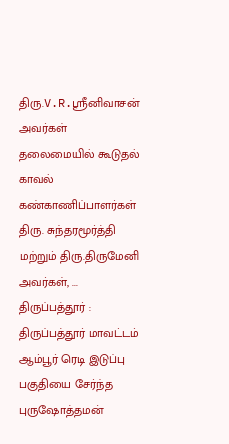திரு.V.R.ஸ்ரீனிவாசன் அவர்கள் தலைமையில் கூடுதல் காவல் கண்காணிப்பாளர்கள் திரு. சுந்தரமூர்த்தி மற்றும் திரு.திருமேனி அவர்கள், ...
திருப்பத்தூர் : திருப்பத்தூர் மாவட்டம் ஆம்பூர் ரெடி இடுப்பு பகுதியை சேர்ந்த புருஷோத்தமன்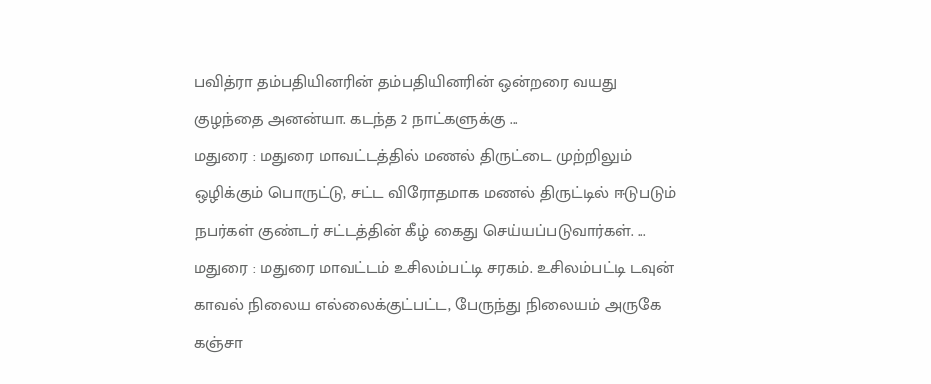பவித்ரா தம்பதியினரின் தம்பதியினரின் ஒன்றரை வயது குழந்தை அனன்யா. கடந்த 2 நாட்களுக்கு ...
மதுரை : மதுரை மாவட்டத்தில் மணல் திருட்டை முற்றிலும் ஒழிக்கும் பொருட்டு, சட்ட விரோதமாக மணல் திருட்டில் ஈடுபடும் நபர்கள் குண்டர் சட்டத்தின் கீழ் கைது செய்யப்படுவார்கள். ...
மதுரை : மதுரை மாவட்டம் உசிலம்பட்டி சரகம். உசிலம்பட்டி டவுன் காவல் நிலைய எல்லைக்குட்பட்ட, பேருந்து நிலையம் அருகே கஞ்சா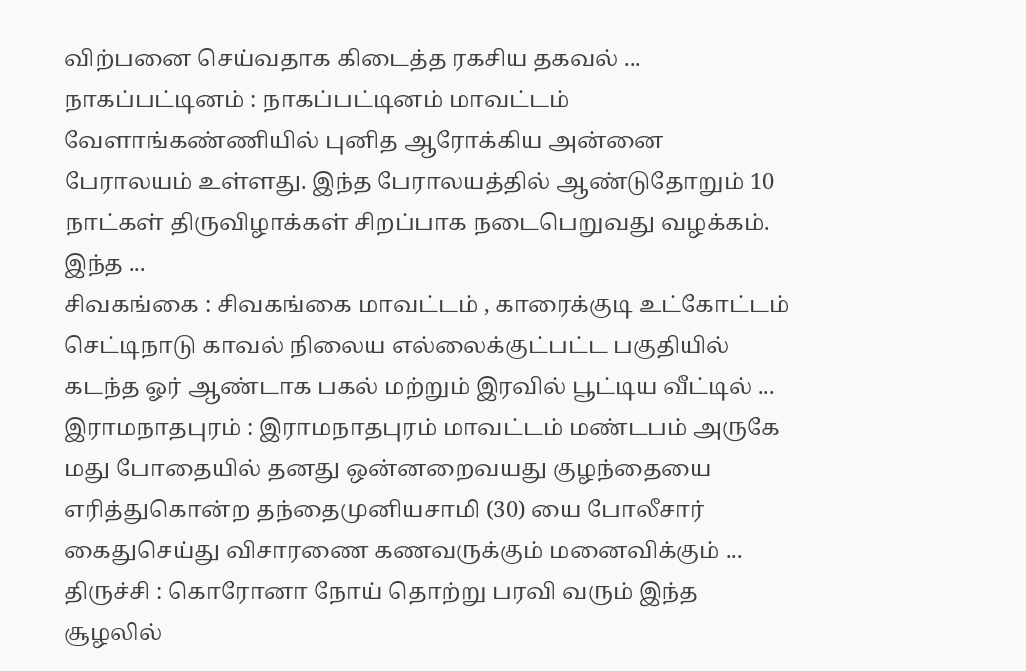விற்பனை செய்வதாக கிடைத்த ரகசிய தகவல் ...
நாகப்பட்டினம் : நாகப்பட்டினம் மாவட்டம் வேளாங்கண்ணியில் புனித ஆரோக்கிய அன்னை பேராலயம் உள்ளது. இந்த பேராலயத்தில் ஆண்டுதோறும் 10 நாட்கள் திருவிழாக்கள் சிறப்பாக நடைபெறுவது வழக்கம். இந்த ...
சிவகங்கை : சிவகங்கை மாவட்டம் , காரைக்குடி உட்கோட்டம் செட்டிநாடு காவல் நிலைய எல்லைக்குட்பட்ட பகுதியில் கடந்த ஓர் ஆண்டாக பகல் மற்றும் இரவில் பூட்டிய வீட்டில் ...
இராமநாதபுரம் : இராமநாதபுரம் மாவட்டம் மண்டபம் அருகே மது போதையில் தனது ஒன்னறைவயது குழந்தையை எரித்துகொன்ற தந்தைமுனியசாமி (30) யை போலீசார் கைதுசெய்து விசாரணை கணவருக்கும் மனைவிக்கும் ...
திருச்சி : கொரோனா நோய் தொற்று பரவி வரும் இந்த சூழலில்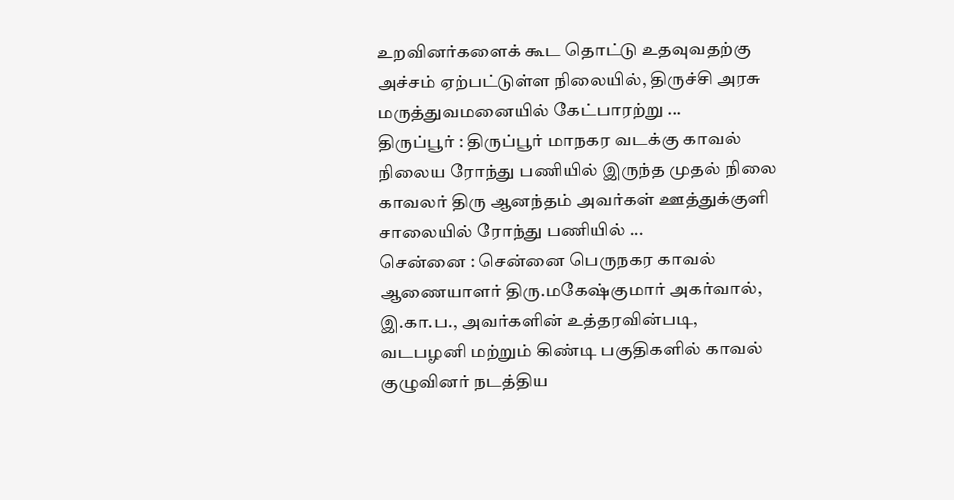உறவினர்களைக் கூட தொட்டு உதவுவதற்கு அச்சம் ஏற்பட்டுள்ள நிலையில், திருச்சி அரசு மருத்துவமனையில் கேட்பாரற்று ...
திருப்பூர் : திருப்பூர் மாநகர வடக்கு காவல் நிலைய ரோந்து பணியில் இருந்த முதல் நிலை காவலர் திரு ஆனந்தம் அவர்கள் ஊத்துக்குளி சாலையில் ரோந்து பணியில் ...
சென்னை : சென்னை பெருநகர காவல் ஆணையாளர் திரு.மகேஷ்குமார் அகர்வால், இ.கா.ப., அவர்களின் உத்தரவின்படி, வடபழனி மற்றும் கிண்டி பகுதிகளில் காவல் குழுவினர் நடத்திய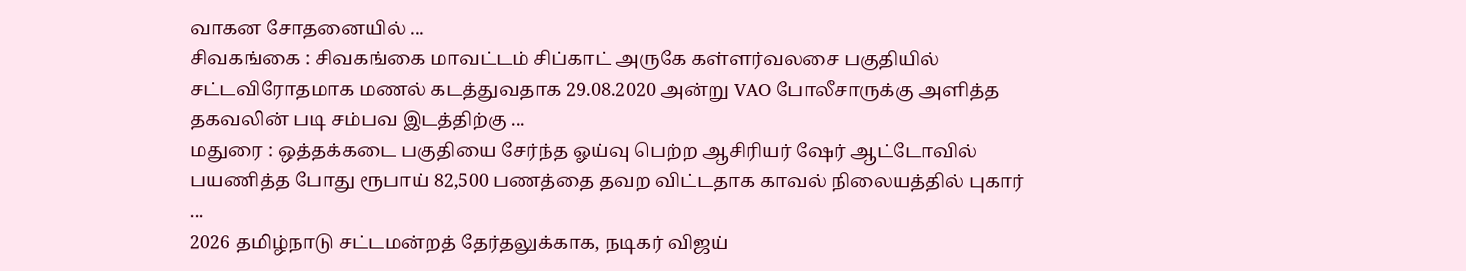வாகன சோதனையில் ...
சிவகங்கை : சிவகங்கை மாவட்டம் சிப்காட் அருகே கள்ளர்வலசை பகுதியில் சட்டவிரோதமாக மணல் கடத்துவதாக 29.08.2020 அன்று VAO போலீசாருக்கு அளித்த தகவலின் படி சம்பவ இடத்திற்கு ...
மதுரை : ஒத்தக்கடை பகுதியை சேர்ந்த ஓய்வு பெற்ற ஆசிரியர் ஷேர் ஆட்டோவில் பயணித்த போது ரூபாய் 82,500 பணத்தை தவற விட்டதாக காவல் நிலையத்தில் புகார் ...
2026 தமிழ்நாடு சட்டமன்றத் தேர்தலுக்காக, நடிகர் விஜய்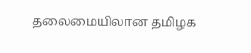தலைமையிலான தமிழக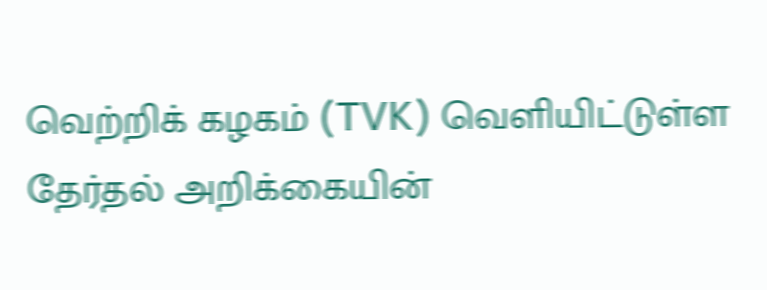வெற்றிக் கழகம் (TVK) வெளியிட்டுள்ள தேர்தல் அறிக்கையின்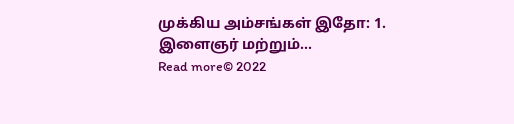முக்கிய அம்சங்கள் இதோ: 1. இளைஞர் மற்றும்...
Read more© 2022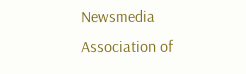Newsmedia Association of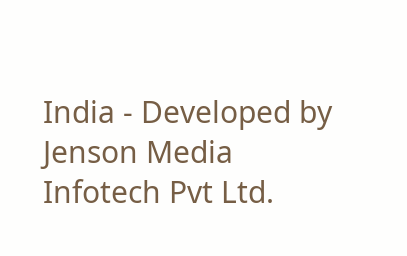India - Developed by Jenson Media Infotech Pvt Ltd.